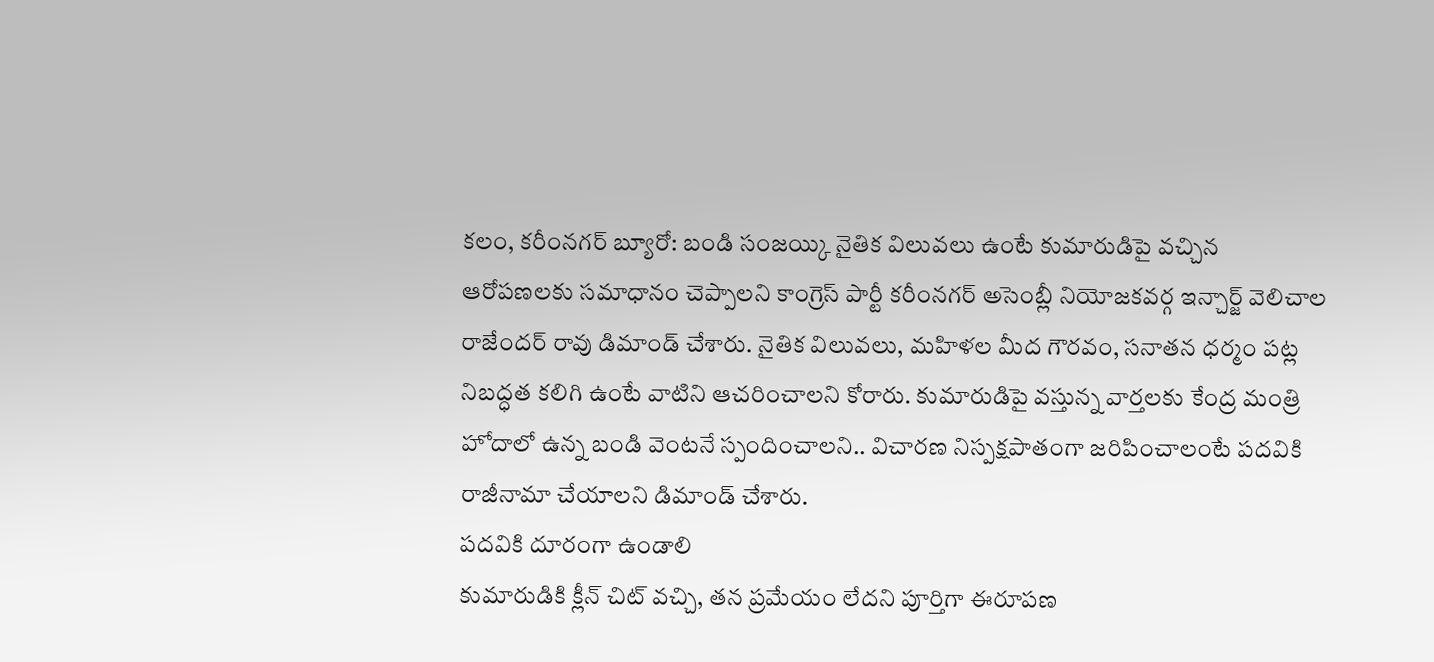కలం, కరీంనగర్ బ్యూరో: బండి సంజయ్కి నైతిక విలువలు ఉంటే కుమారుడిపై వచ్చిన ఆరోపణలకు సమాధానం చెప్పాలని కాంగ్రెస్ పార్టీ కరీంనగర్ అసెంబ్లీ నియోజకవర్గ ఇన్చార్జ్ వెలిచాల రాజేందర్ రావు డిమాండ్ చేశారు. నైతిక విలువలు, మహిళల మీద గౌరవం, సనాతన ధర్మం పట్ల నిబద్ధత కలిగి ఉంటే వాటిని ఆచరించాలని కోరారు. కుమారుడిపై వస్తున్న వార్తలకు కేంద్ర మంత్రి హోదాలో ఉన్న బండి వెంటనే స్పందించాలని.. విచారణ నిస్పక్షపాతంగా జరిపించాలంటే పదవికి రాజీనామా చేయాలని డిమాండ్ చేశారు.
పదవికి దూరంగా ఉండాలి
కుమారుడికి క్లీన్ చిట్ వచ్చి, తన ప్రమేయం లేదని పూర్తిగా ఈరూపణ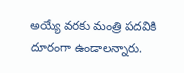అయ్యే వరకు మంత్రి పదవికి దూరంగా ఉండాలన్నారు.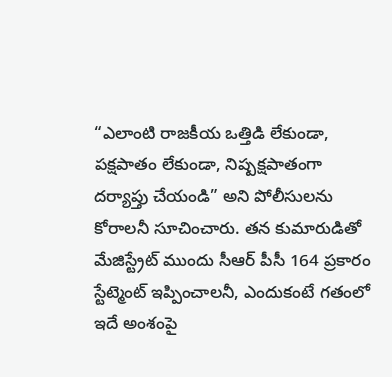“ఎలాంటి రాజకీయ ఒత్తిడి లేకుండా, పక్షపాతం లేకుండా, నిష్పక్షపాతంగా దర్యాప్తు చేయండి” అని పోలీసులను కోరాలనీ సూచించారు. తన కుమారుడితో మేజిస్ట్రేట్ ముందు సీఆర్ పీసీ 164 ప్రకారం స్టేట్మెంట్ ఇప్పించాలనీ, ఎందుకంటే గతంలో ఇదే అంశంపై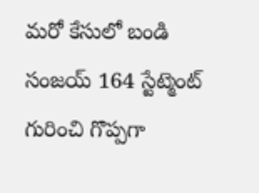మరో కేసులో బండి సంజయ్ 164 స్టేట్మెంట్ గురించి గొప్పగా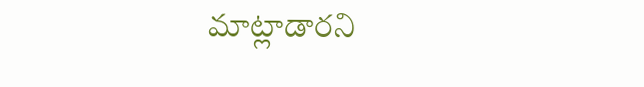మాట్లాడారని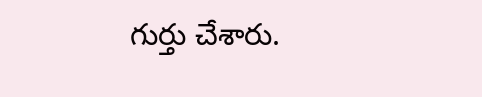గుర్తు చేశారు.